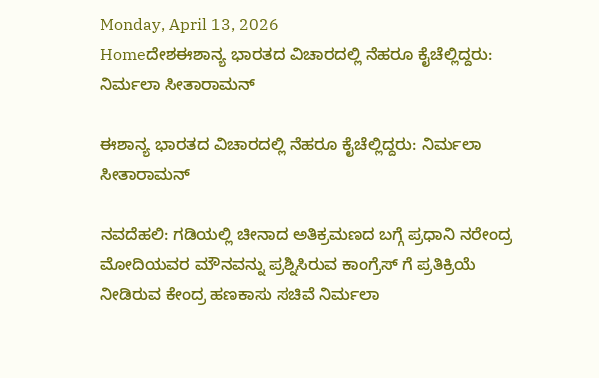Monday, April 13, 2026
Homeದೇಶಈಶಾನ್ಯ ಭಾರತದ ವಿಚಾರದಲ್ಲಿ ನೆಹರೂ ಕೈಚೆಲ್ಲಿದ್ದರು: ನಿರ್ಮಲಾ ಸೀತಾರಾಮನ್

ಈಶಾನ್ಯ ಭಾರತದ ವಿಚಾರದಲ್ಲಿ ನೆಹರೂ ಕೈಚೆಲ್ಲಿದ್ದರು: ನಿರ್ಮಲಾ ಸೀತಾರಾಮನ್

ನವದೆಹಲಿ: ಗಡಿಯಲ್ಲಿ ಚೀನಾದ ಅತಿಕ್ರಮಣದ ಬಗ್ಗೆ ಪ್ರಧಾನಿ ನರೇಂದ್ರ ಮೋದಿಯವರ ಮೌನವನ್ನು ಪ್ರಶ್ನಿಸಿರುವ ಕಾಂಗ್ರೆಸ್ ಗೆ ಪ್ರತಿಕ್ರಿಯೆ ನೀಡಿರುವ ಕೇಂದ್ರ ಹಣಕಾಸು ಸಚಿವೆ ನಿರ್ಮಲಾ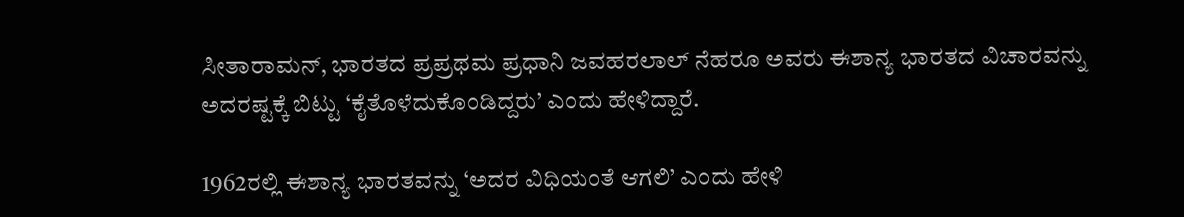ಸೀತಾರಾಮನ್, ಭಾರತದ ಪ್ರಪ್ರಥಮ ಪ್ರಧಾನಿ ಜವಹರಲಾಲ್ ನೆಹರೂ ಅವರು ಈಶಾನ್ಯ ಭಾರತದ ವಿಚಾರವನ್ನು ಅದರಷ್ಟಕ್ಕೆ ಬಿಟ್ಟು ‘ಕೈತೊಳೆದುಕೊಂಡಿದ್ದರು’ ಎಂದು ಹೇಳಿದ್ದಾರೆ.

1962ರಲ್ಲಿ ಈಶಾನ್ಯ ಭಾರತವನ್ನು ‘ಅದರ ವಿಧಿಯಂತೆ ಆಗಲಿ’ ಎಂದು ಹೇಳಿ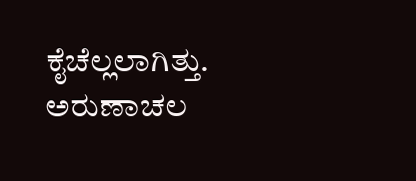ಕೈಚೆಲ್ಲಲಾಗಿತ್ತು. ಅರುಣಾಚಲ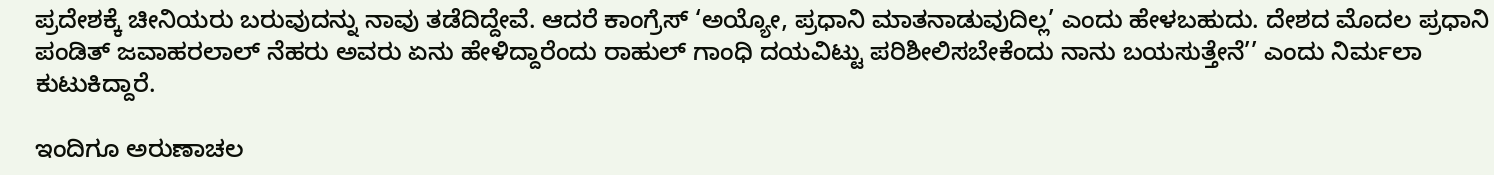ಪ್ರದೇಶಕ್ಕೆ ಚೀನಿಯರು ಬರುವುದನ್ನು ನಾವು ತಡೆದಿದ್ದೇವೆ. ಆದರೆ ಕಾಂಗ್ರೆಸ್ ‘ಅಯ್ಯೋ, ಪ್ರಧಾನಿ ಮಾತನಾಡುವುದಿಲ್ಲ’ ಎಂದು ಹೇಳಬಹುದು. ದೇಶದ ಮೊದಲ ಪ್ರಧಾನಿ ಪಂಡಿತ್ ಜವಾಹರಲಾಲ್ ನೆಹರು ಅವರು ಏನು ಹೇಳಿದ್ದಾರೆಂದು ರಾಹುಲ್ ಗಾಂಧಿ ದಯವಿಟ್ಟು ಪರಿಶೀಲಿಸಬೇಕೆಂದು ನಾನು ಬಯಸುತ್ತೇನೆ’’ ಎಂದು ನಿರ್ಮಲಾ ಕುಟುಕಿದ್ದಾರೆ.

ಇಂದಿಗೂ ಅರುಣಾಚಲ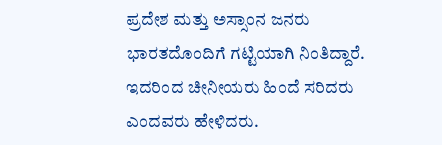ಪ್ರದೇಶ ಮತ್ತು ಅಸ್ಸಾಂನ ಜನರು ಭಾರತದೊಂದಿಗೆ ಗಟ್ಟಿಯಾಗಿ ನಿಂತಿದ್ದಾರೆ. ಇದರಿಂದ ಚೀನೀಯರು ಹಿಂದೆ ಸರಿದರು ಎಂದವರು ಹೇಳಿದರು.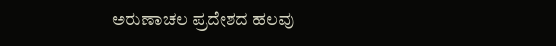ಅರುಣಾಚಲ ಪ್ರದೇಶದ ಹಲವು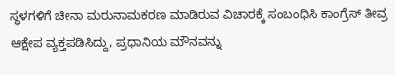ಸ್ಥಳಗಳಿಗೆ ಚೀನಾ ಮರುನಾಮಕರಣ ಮಾಡಿರುವ ವಿಚಾರಕ್ಕೆ ಸಂಬಂಧಿಸಿ ಕಾಂಗ್ರೆಸ್ ತೀವ್ರ ಆಕ್ಷೇಪ ವ್ಯಕ್ತಪಡಿಸಿದ್ದು, ಪ್ರಧಾನಿಯ ಮೌನವನ್ನು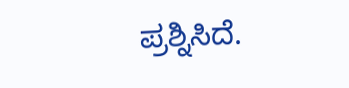ಪ್ರಶ್ನಿಸಿದೆ.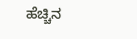ಹೆಚ್ಚಿನ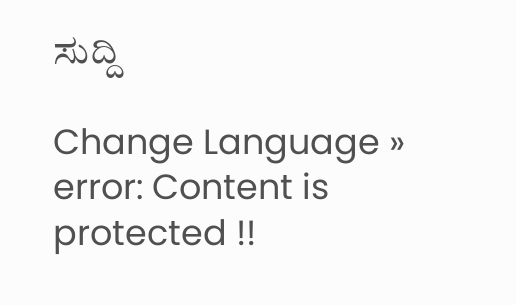ಸುದ್ದಿ

Change Language »
error: Content is protected !!